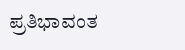ಪ್ರತಿಭಾವಂತ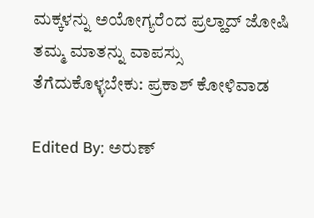ಮಕ್ಕಳನ್ನು ಅಯೋಗ್ಯರೆಂದ ಪ್ರಲ್ಹಾದ್ ಜೋಷಿ ತಮ್ಮ ಮಾತನ್ನು ವಾಪಸ್ಸು ತೆಗೆದುಕೊಳ್ಳಬೇಕು: ಪ್ರಕಾಶ್ ಕೋಳಿವಾಡ

Edited By: ಅರುಣ್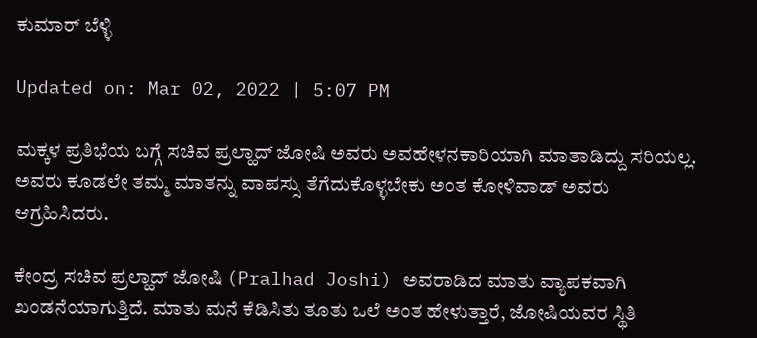ಕುಮಾರ್ ಬೆಳ್ಳಿ

Updated on: Mar 02, 2022 | 5:07 PM

ಮಕ್ಕಳ ಪ್ರತಿಭೆಯ ಬಗ್ಗೆ ಸಚಿವ ಪ್ರಲ್ಹಾದ್ ಜೋಷಿ ಅವರು ಅವಹೇಳನಕಾರಿಯಾಗಿ ಮಾತಾಡಿದ್ದು ಸರಿಯಲ್ಲ. ಅವರು ಕೂಡಲೇ ತಮ್ಮ ಮಾತನ್ನು ವಾಪಸ್ಸು ತೆಗೆದುಕೊಳ್ಳಬೇಕು ಅಂತ ಕೋಳಿವಾಡ್ ಅವರು ಆಗ್ರಹಿಸಿದರು.

ಕೇಂದ್ರ ಸಚಿವ ಪ್ರಲ್ಹಾದ್ ಜೋಷಿ (Pralhad Joshi) ಅವರಾಡಿದ ಮಾತು ವ್ಯಾಪಕವಾಗಿ ಖಂಡನೆಯಾಗುತ್ತಿದೆ. ಮಾತು ಮನೆ ಕೆಡಿಸಿತು ತೂತು ಒಲೆ ಅಂತ ಹೇಳುತ್ತಾರೆ, ಜೋಷಿಯವರ ಸ್ಥಿತಿ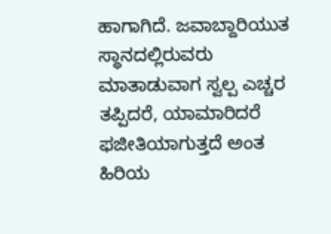ಹಾಗಾಗಿದೆ. ಜವಾಬ್ದಾರಿಯುತ ಸ್ಥಾನದಲ್ಲಿರುವರು ಮಾತಾಡುವಾಗ ಸ್ವಲ್ಪ ಎಚ್ಚರ ತಪ್ಪಿದರೆ, ಯಾಮಾರಿದರೆ ಫಜೀತಿಯಾಗುತ್ತದೆ ಅಂತ ಹಿರಿಯ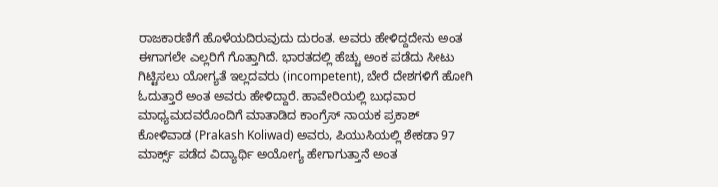ರಾಜಕಾರಣಿಗೆ ಹೊಳೆಯದಿರುವುದು ದುರಂತ. ಅವರು ಹೇಳಿದ್ದದೇನು ಅಂತ ಈಗಾಗಲೇ ಎಲ್ಲರಿಗೆ ಗೊತ್ತಾಗಿದೆ. ಭಾರತದಲ್ಲಿ ಹೆಚ್ಚು ಅಂಕ ಪಡೆದು ಸೀಟು ಗಿಟ್ಟಿಸಲು ಯೋಗ್ಯತೆ ಇಲ್ಲದವರು (incompetent), ಬೇರೆ ದೇಶಗಳಿಗೆ ಹೋಗಿ ಓದುತ್ತಾರೆ ಅಂತ ಅವರು ಹೇಳಿದ್ದಾರೆ. ಹಾವೇರಿಯಲ್ಲಿ ಬುಧವಾರ ಮಾಧ್ಯಮದವರೊಂದಿಗೆ ಮಾತಾಡಿದ ಕಾಂಗ್ರೆಸ್ ನಾಯಕ ಪ್ರಕಾಶ್ ಕೋಳಿವಾಡ (Prakash Koliwad) ಅವರು, ಪಿಯುಸಿಯಲ್ಲಿ ಶೇಕಡಾ 97 ಮಾರ್ಕ್ಸ್ ಪಡೆದ ವಿದ್ಯಾರ್ಥಿ ಅಯೋಗ್ಯ ಹೇಗಾಗುತ್ತಾನೆ ಅಂತ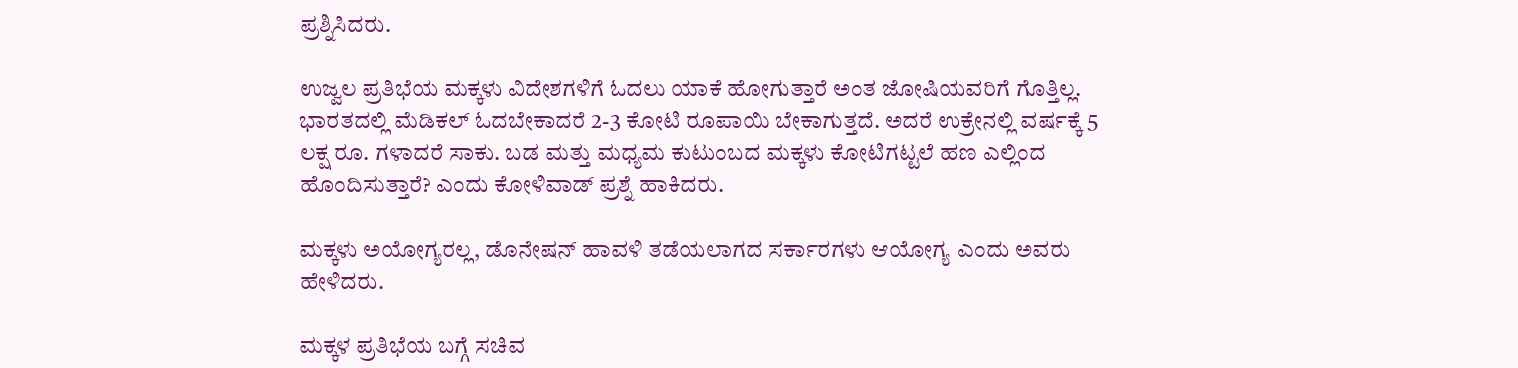ಪ್ರಶ್ನಿಸಿದರು.

ಉಜ್ವಲ ಪ್ರತಿಭೆಯ ಮಕ್ಕಳು ವಿದೇಶಗಳಿಗೆ ಓದಲು ಯಾಕೆ ಹೋಗುತ್ತಾರೆ ಅಂತ ಜೋಷಿಯವರಿಗೆ ಗೊತ್ತಿಲ್ಲ. ಭಾರತದಲ್ಲಿ ಮೆಡಿಕಲ್ ಓದಬೇಕಾದರೆ 2-3 ಕೋಟಿ ರೂಪಾಯಿ ಬೇಕಾಗುತ್ತದೆ. ಅದರೆ ಉಕ್ರೇನಲ್ಲಿ ವರ್ಷಕ್ಕೆ 5 ಲಕ್ಷ ರೂ. ಗಳಾದರೆ ಸಾಕು. ಬಡ ಮತ್ತು ಮಧ್ಯಮ ಕುಟುಂಬದ ಮಕ್ಕಳು ಕೋಟಿಗಟ್ಟಲೆ ಹಣ ಎಲ್ಲಿಂದ ಹೊಂದಿಸುತ್ತಾರೆ? ಎಂದು ಕೋಳಿವಾಡ್ ಪ್ರಶ್ನೆ ಹಾಕಿದರು.

ಮಕ್ಕಳು ಅಯೋಗ್ಯರಲ್ಲ, ಡೊನೇಷನ್ ಹಾವಳಿ ತಡೆಯಲಾಗದ ಸರ್ಕಾರಗಳು ಆಯೋಗ್ಯ ಎಂದು ಅವರು ಹೇಳಿದರು.

ಮಕ್ಕಳ ಪ್ರತಿಭೆಯ ಬಗ್ಗೆ ಸಚಿವ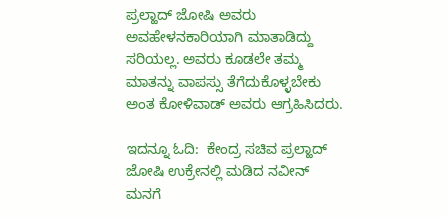ಪ್ರಲ್ಹಾದ್ ಜೋಷಿ ಅವರು ಅವಹೇಳನಕಾರಿಯಾಗಿ ಮಾತಾಡಿದ್ದು ಸರಿಯಲ್ಲ. ಅವರು ಕೂಡಲೇ ತಮ್ಮ ಮಾತನ್ನು ವಾಪಸ್ಸು ತೆಗೆದುಕೊಳ್ಳಬೇಕು ಅಂತ ಕೋಳಿವಾಡ್ ಅವರು ಆಗ್ರಹಿಸಿದರು.

ಇದನ್ನೂ ಓದಿ:  ಕೇಂದ್ರ ಸಚಿವ ಪ್ರಲ್ಹಾದ್ ಜೋಷಿ ಉಕ್ರೇನಲ್ಲಿ ಮಡಿದ ನವೀನ್ ಮನಗೆ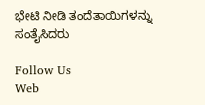ಭೇಟಿ ನೀಡಿ ತಂದೆತಾಯಿಗಳನ್ನು ಸಂತೈಸಿದರು

Follow Us
Web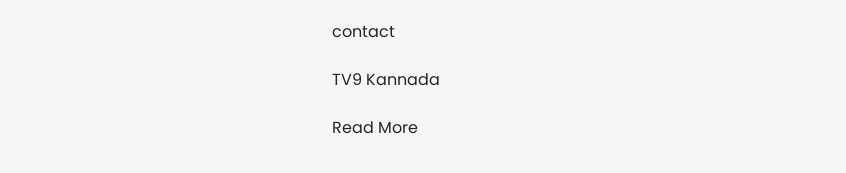contact

TV9 Kannada

Read More